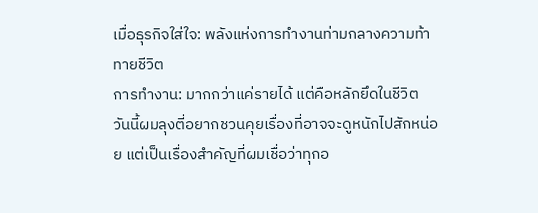เมื่อธุรกิจใส่ใจ: พลังแห่งการทำงานท่ามกลางความท้าทายชีวิต
การทำงาน: มากกว่าแค่รายได้ แต่คือหลักยึดในชีวิต
วันนี้ผมลุงตี่อยากชวนคุยเรื่องที่อาจจะดูหนักไปสักหน่อย แต่เป็นเรื่องสำคัญที่ผมเชื่อว่าทุกอ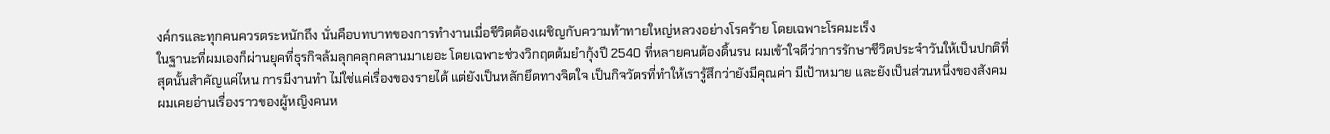งค์กรและทุกคนควรตระหนักถึง นั่นคือบทบาทของการทำงานเมื่อชีวิตต้องเผชิญกับความท้าทายใหญ่หลวงอย่างโรคร้าย โดยเฉพาะโรคมะเร็ง
ในฐานะที่ผมเองก็ผ่านยุคที่ธุรกิจล้มลุกคลุกคลานมาเยอะ โดยเฉพาะช่วงวิกฤตต้มยำกุ้งปี 2540 ที่หลายคนต้องดิ้นรน ผมเข้าใจดีว่าการรักษาชีวิตประจำวันให้เป็นปกติที่สุดนั้นสำคัญแค่ไหน การมีงานทำ ไม่ใช่แค่เรื่องของรายได้ แต่ยังเป็นหลักยึดทางจิตใจ เป็นกิจวัตรที่ทำให้เรารู้สึกว่ายังมีคุณค่า มีเป้าหมาย และยังเป็นส่วนหนึ่งของสังคม ผมเคยอ่านเรื่องราวของผู้หญิงคนห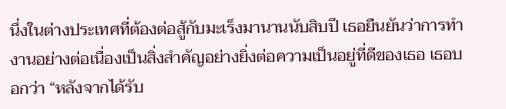นึ่งในต่างประเทศที่ต้องต่อสู้กับมะเร็งมานานนับสิบปี เธอยืนยันว่าการทำงานอย่างต่อเนื่องเป็นสิ่งสำคัญอย่างยิ่งต่อความเป็นอยู่ที่ดีของเธอ เธอบอกว่า “หลังจากได้รับ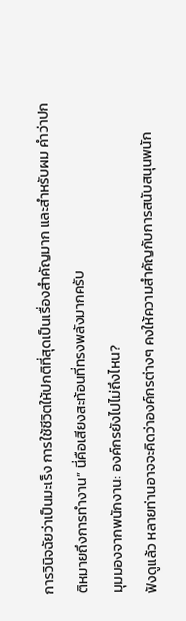การวินิจฉัยว่าเป็นมะเร็ง การใช้ชีวิตให้ปกติที่สุดเป็นเรื่องสำคัญมาก และสำหรับผม คำว่าปกติหมายถึงการทำงาน” นี่คือเสียงสะท้อนที่ทรงพลังมากครับ
มุมมองจากพนักงาน: องค์กรยังไปไม่ถึงไหน?
ฟังดูแล้ว หลายท่านอาจจะคิดว่าองค์กรต่างๆ คงให้ความสำคัญกับการสนับสนุนพนัก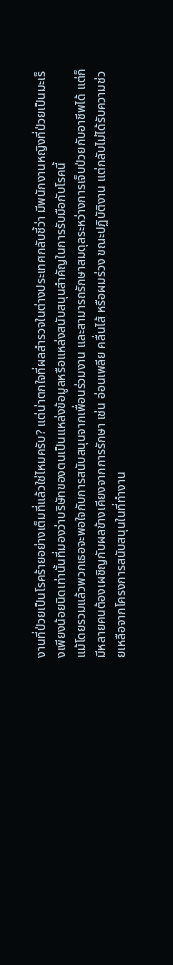งานที่ป่วยเป็นโรคร้ายอย่างเต็มที่แล้วใช่ไหมครับ? แต่น่าตกใจที่ผลสำรวจในต่างประเทศกลับชี้ว่า มีพนักงานหญิงที่ป่วยเป็นมะเร็งเพียงน้อยนิดเท่านั้นที่มองว่าบริษัทของตนเป็นแหล่งข้อมูลหรือแหล่งสนับสนุนสำคัญในการรับมือกับโรคนี้
แม้โดยรวมแล้วพวกเธอจะพอใจกับการสนับสนุนจากเพื่อนร่วมงาน และสามารถรักษาสมดุลระหว่างการเจ็บป่วยกับอาชีพได้ แต่ก็มีหลายคนต้องเผชิญกับผลข้างเคียงจากการรักษา เช่น อ่อนเพลีย คลื่นไส้ หรือผมร่วง ขณะปฏิบัติงาน แต่กลับไม่ได้รับความช่วยเหลือจากโครงการสนับสนุนในที่ทำงาน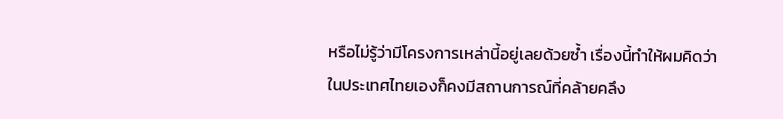หรือไม่รู้ว่ามีโครงการเหล่านี้อยู่เลยด้วยซ้ำ เรื่องนี้ทำให้ผมคิดว่า ในประเทศไทยเองก็คงมีสถานการณ์ที่คล้ายคลึง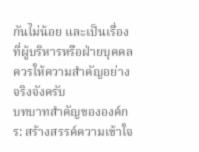กันไม่น้อย และเป็นเรื่องที่ผู้บริหารหรือฝ่ายบุคคลควรให้ความสำคัญอย่างจริงจังครับ
บทบาทสำคัญขององค์กร: สร้างสรรค์ความเข้าใจ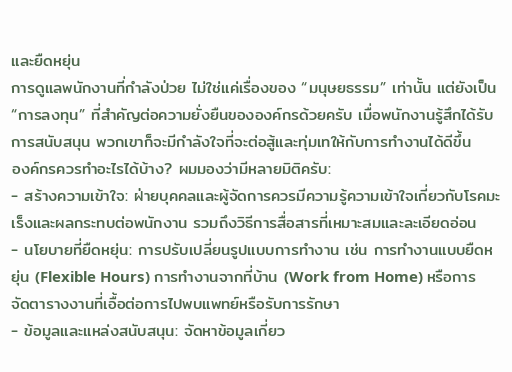และยืดหยุ่น
การดูแลพนักงานที่กำลังป่วย ไม่ใช่แค่เรื่องของ “มนุษยธรรม” เท่านั้น แต่ยังเป็น “การลงทุน” ที่สำคัญต่อความยั่งยืนขององค์กรด้วยครับ เมื่อพนักงานรู้สึกได้รับการสนับสนุน พวกเขาก็จะมีกำลังใจที่จะต่อสู้และทุ่มเทให้กับการทำงานได้ดีขึ้น
องค์กรควรทำอะไรได้บ้าง? ผมมองว่ามีหลายมิติครับ:
- สร้างความเข้าใจ: ฝ่ายบุคคลและผู้จัดการควรมีความรู้ความเข้าใจเกี่ยวกับโรคมะเร็งและผลกระทบต่อพนักงาน รวมถึงวิธีการสื่อสารที่เหมาะสมและละเอียดอ่อน
- นโยบายที่ยืดหยุ่น: การปรับเปลี่ยนรูปแบบการทำงาน เช่น การทำงานแบบยืดหยุ่น (Flexible Hours) การทำงานจากที่บ้าน (Work from Home) หรือการจัดตารางงานที่เอื้อต่อการไปพบแพทย์หรือรับการรักษา
- ข้อมูลและแหล่งสนับสนุน: จัดหาข้อมูลเกี่ยว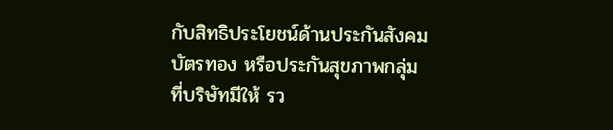กับสิทธิประโยชน์ด้านประกันสังคม บัตรทอง หรือประกันสุขภาพกลุ่มที่บริษัทมีให้ รว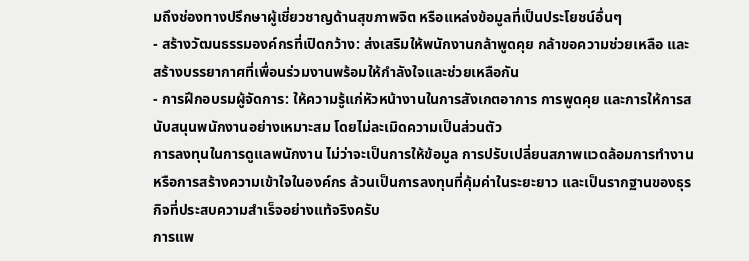มถึงช่องทางปรึกษาผู้เชี่ยวชาญด้านสุขภาพจิต หรือแหล่งข้อมูลที่เป็นประโยชน์อื่นๆ
- สร้างวัฒนธรรมองค์กรที่เปิดกว้าง: ส่งเสริมให้พนักงานกล้าพูดคุย กล้าขอความช่วยเหลือ และสร้างบรรยากาศที่เพื่อนร่วมงานพร้อมให้กำลังใจและช่วยเหลือกัน
- การฝึกอบรมผู้จัดการ: ให้ความรู้แก่หัวหน้างานในการสังเกตอาการ การพูดคุย และการให้การสนับสนุนพนักงานอย่างเหมาะสม โดยไม่ละเมิดความเป็นส่วนตัว
การลงทุนในการดูแลพนักงาน ไม่ว่าจะเป็นการให้ข้อมูล การปรับเปลี่ยนสภาพแวดล้อมการทำงาน หรือการสร้างความเข้าใจในองค์กร ล้วนเป็นการลงทุนที่คุ้มค่าในระยะยาว และเป็นรากฐานของธุรกิจที่ประสบความสำเร็จอย่างแท้จริงครับ
การแพ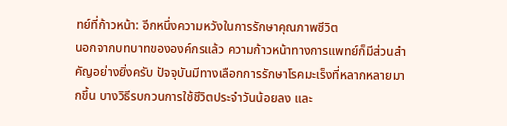ทย์ที่ก้าวหน้า: อีกหนึ่งความหวังในการรักษาคุณภาพชีวิต
นอกจากบทบาทขององค์กรแล้ว ความก้าวหน้าทางการแพทย์ก็มีส่วนสำคัญอย่างยิ่งครับ ปัจจุบันมีทางเลือกการรักษาโรคมะเร็งที่หลากหลายมากขึ้น บางวิธีรบกวนการใช้ชีวิตประจำวันน้อยลง และ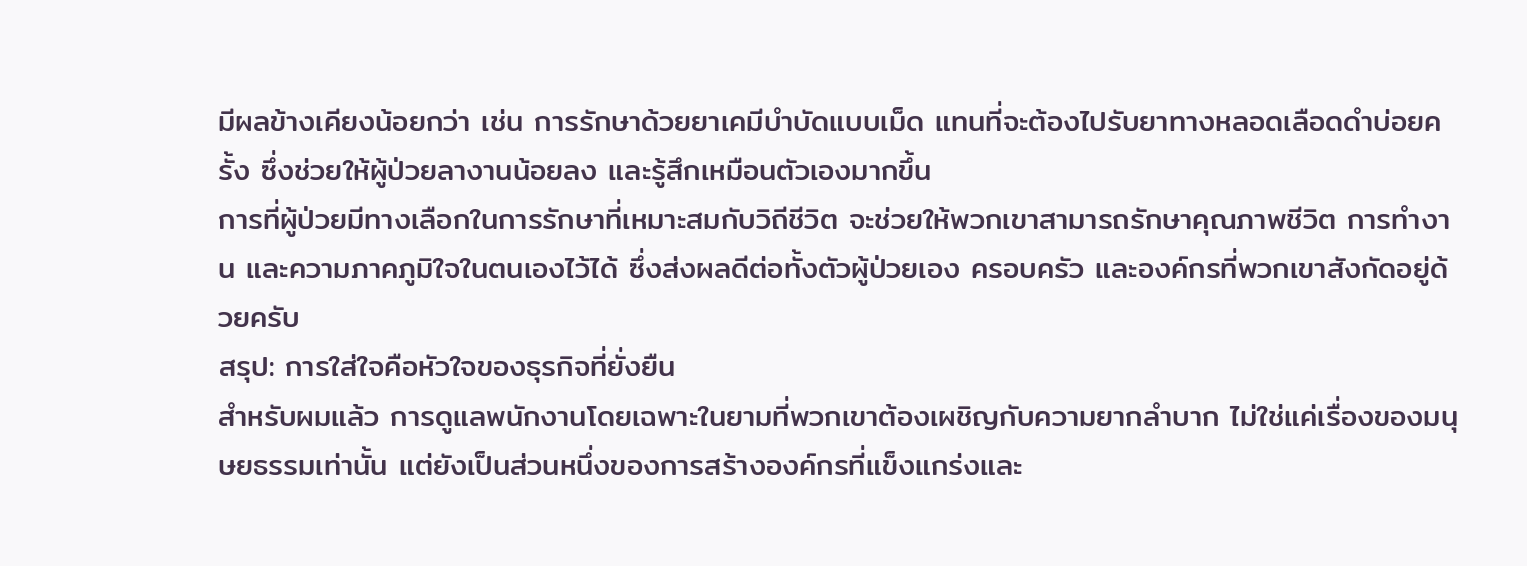มีผลข้างเคียงน้อยกว่า เช่น การรักษาด้วยยาเคมีบำบัดแบบเม็ด แทนที่จะต้องไปรับยาทางหลอดเลือดดำบ่อยครั้ง ซึ่งช่วยให้ผู้ป่วยลางานน้อยลง และรู้สึกเหมือนตัวเองมากขึ้น
การที่ผู้ป่วยมีทางเลือกในการรักษาที่เหมาะสมกับวิถีชีวิต จะช่วยให้พวกเขาสามารถรักษาคุณภาพชีวิต การทำงาน และความภาคภูมิใจในตนเองไว้ได้ ซึ่งส่งผลดีต่อทั้งตัวผู้ป่วยเอง ครอบครัว และองค์กรที่พวกเขาสังกัดอยู่ด้วยครับ
สรุป: การใส่ใจคือหัวใจของธุรกิจที่ยั่งยืน
สำหรับผมแล้ว การดูแลพนักงานโดยเฉพาะในยามที่พวกเขาต้องเผชิญกับความยากลำบาก ไม่ใช่แค่เรื่องของมนุษยธรรมเท่านั้น แต่ยังเป็นส่วนหนึ่งของการสร้างองค์กรที่แข็งแกร่งและ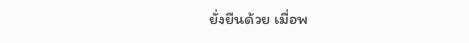ยั่งยืนด้วย เมื่อพ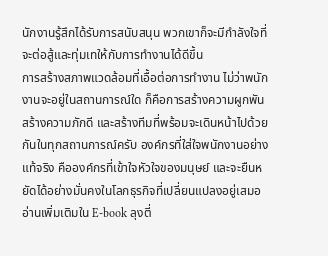นักงานรู้สึกได้รับการสนับสนุน พวกเขาก็จะมีกำลังใจที่จะต่อสู้และทุ่มเทให้กับการทำงานได้ดีขึ้น
การสร้างสภาพแวดล้อมที่เอื้อต่อการทำงาน ไม่ว่าพนักงานจะอยู่ในสถานการณ์ใด ก็คือการสร้างความผูกพัน สร้างความภักดี และสร้างทีมที่พร้อมจะเดินหน้าไปด้วยกันในทุกสถานการณ์ครับ องค์กรที่ใส่ใจพนักงานอย่างแท้จริง คือองค์กรที่เข้าใจหัวใจของมนุษย์ และจะยืนหยัดได้อย่างมั่นคงในโลกธุรกิจที่เปลี่ยนแปลงอยู่เสมอ
อ่านเพิ่มเติมใน E-book ลุงตี่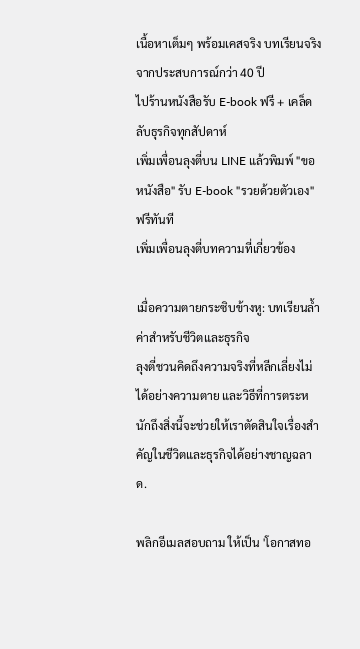เนื้อหาเต็มๆ พร้อมเคสจริง บทเรียนจริง จากประสบการณ์กว่า 40 ปี
ไปร้านหนังสือรับ E-book ฟรี + เคล็ดลับธุรกิจทุกสัปดาห์
เพิ่มเพื่อนลุงตี่บน LINE แล้วพิมพ์ "ขอหนังสือ" รับ E-book "รวยด้วยตัวเอง" ฟรีทันที
เพิ่มเพื่อนลุงตี่บทความที่เกี่ยวข้อง

เมื่อความตายกระซิบข้างหู: บทเรียนล้ำค่าสำหรับชีวิตและธุรกิจ
ลุงตี่ชวนคิดถึงความจริงที่หลีกเลี่ยงไม่ได้อย่างความตาย และวิธีที่การตระหนักถึงสิ่งนี้จะช่วยให้เราตัดสินใจเรื่องสำคัญในชีวิตและธุรกิจได้อย่างชาญฉลาด.

พลิกอีเมลสอบถาม ให้เป็น 'โอกาสทอ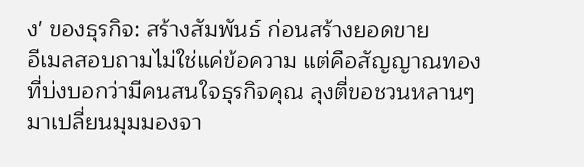ง' ของธุรกิจ: สร้างสัมพันธ์ ก่อนสร้างยอดขาย
อีเมลสอบถามไม่ใช่แค่ข้อความ แต่คือสัญญาณทองที่บ่งบอกว่ามีคนสนใจธุรกิจคุณ ลุงตี่ขอชวนหลานๆ มาเปลี่ยนมุมมองจา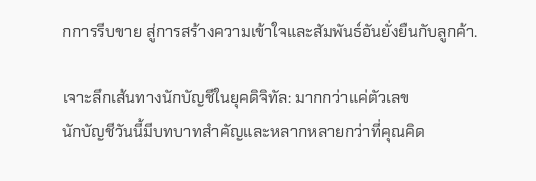กการรีบขาย สู่การสร้างความเข้าใจและสัมพันธ์อันยั่งยืนกับลูกค้า.

เจาะลึกเส้นทางนักบัญชีในยุคดิจิทัล: มากกว่าแค่ตัวเลข
นักบัญชีวันนี้มีบทบาทสำคัญและหลากหลายกว่าที่คุณคิด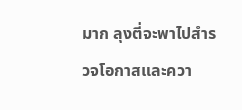มาก ลุงตี่จะพาไปสำรวจโอกาสและควา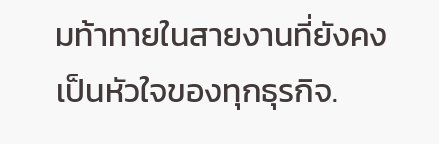มท้าทายในสายงานที่ยังคงเป็นหัวใจของทุกธุรกิจ.